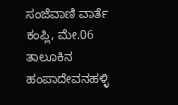ಸಂಜೆವಾಣಿ ವಾರ್ತೆ
ಕಂಪ್ಲಿ, ಮೇ.06 ತಾಲೂಕಿನ ಹಂಪಾದೇವನಹಳ್ಳಿ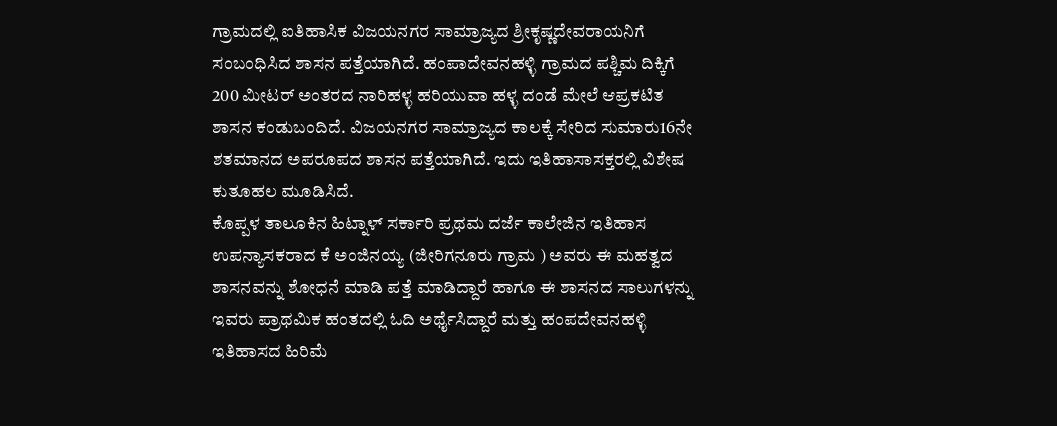ಗ್ರಾಮದಲ್ಲಿ ಐತಿಹಾಸಿಕ ವಿಜಯನಗರ ಸಾಮ್ರಾಜ್ಯದ ಶ್ರೀಕೃಷ್ಣದೇವರಾಯನಿಗೆ ಸಂಬಂಧಿಸಿದ ಶಾಸನ ಪತ್ತೆಯಾಗಿದೆ. ಹಂಪಾದೇವನಹಳ್ಳಿ ಗ್ರಾಮದ ಪಶ್ಚಿಮ ದಿಕ್ಕಿಗೆ 200 ಮೀಟರ್ ಅಂತರದ ನಾರಿಹಳ್ಳ ಹರಿಯುವಾ ಹಳ್ಳ ದಂಡೆ ಮೇಲೆ ಆಪ್ರಕಟಿತ ಶಾಸನ ಕಂಡುಬಂದಿದೆ. ವಿಜಯನಗರ ಸಾಮ್ರಾಜ್ಯದ ಕಾಲಕ್ಕೆ ಸೇರಿದ ಸುಮಾರು16ನೇ ಶತಮಾನದ ಅಪರೂಪದ ಶಾಸನ ಪತ್ತೆಯಾಗಿದೆ. ಇದು ಇತಿಹಾಸಾಸಕ್ತರಲ್ಲಿ ವಿಶೇಷ ಕುತೂಹಲ ಮೂಡಿಸಿದೆ.
ಕೊಪ್ಪಳ ತಾಲೂಕಿನ ಹಿಟ್ನಾಳ್ ಸರ್ಕಾರಿ ಪ್ರಥಮ ದರ್ಜೆ ಕಾಲೇಜಿನ ಇತಿಹಾಸ ಉಪನ್ಯಾಸಕರಾದ ಕೆ ಅಂಜಿನಯ್ಯ (ಜೀರಿಗನೂರು ಗ್ರಾಮ ) ಅವರು ಈ ಮಹತ್ವದ ಶಾಸನವನ್ನು ಶೋಧನೆ ಮಾಡಿ ಪತ್ತೆ ಮಾಡಿದ್ದಾರೆ ಹಾಗೂ ಈ ಶಾಸನದ ಸಾಲುಗಳನ್ನು ಇವರು ಪ್ರಾಥಮಿಕ ಹಂತದಲ್ಲಿ ಓದಿ ಅರ್ಥೈಸಿದ್ದಾರೆ ಮತ್ತು ಹಂಪದೇವನಹಳ್ಳಿ ಇತಿಹಾಸದ ಹಿರಿಮೆ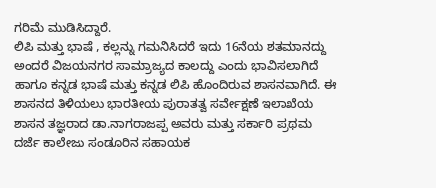ಗರಿಮೆ ಮುಡಿಸಿದ್ದಾರೆ.
ಲಿಪಿ ಮತ್ತು ಭಾಷೆ , ಕಲ್ಲನ್ನು ಗಮನಿಸಿದರೆ ಇದು 16ನೆಯ ಶತಮಾನದ್ದು ಅಂದರೆ ವಿಜಯನಗರ ಸಾಮ್ರಾಜ್ಯದ ಕಾಲದ್ದು ಎಂದು ಭಾವಿಸಲಾಗಿದೆ ಹಾಗೂ ಕನ್ನಡ ಭಾಷೆ ಮತ್ತು ಕನ್ನಡ ಲಿಪಿ ಹೊಂದಿರುವ ಶಾಸನವಾಗಿದೆ. ಈ ಶಾಸನದ ತಿಳಿಯಲು ಭಾರತೀಯ ಪುರಾತತ್ವ ಸರ್ವೇಕ್ಷಣೆ ಇಲಾಖೆಯ ಶಾಸನ ತಜ್ಞರಾದ ಡಾ.ನಾಗರಾಜಪ್ಪ ಅವರು ಮತ್ತು ಸರ್ಕಾರಿ ಪ್ರಥಮ ದರ್ಜೆ ಕಾಲೇಜು ಸಂಡೂರಿನ ಸಹಾಯಕ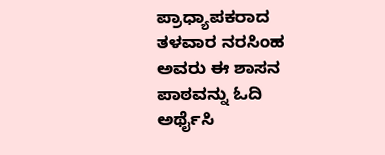ಪ್ರಾಧ್ಯಾಪಕರಾದ ತಳವಾರ ನರಸಿಂಹ ಅವರು ಈ ಶಾಸನ ಪಾಠವನ್ನು ಓದಿ ಅರ್ಥೈಸಿ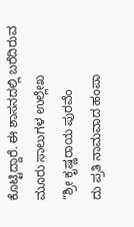ಕೊಟ್ಟಿದ್ದಾರೆ. ಈ ಶಾಸನದಲ್ಲಿ ಬರೆದಿರುವ ಮೂರು ಸಾಲುಗಳ ಉಲ್ಲೇಖ
“ಶ್ರೀ ಕೃಷ್ಣರಾಯ ಪುರವೆಂ
ದು ಪ್ರತಿ ನಾಮವಾದ ಹಂಪಾ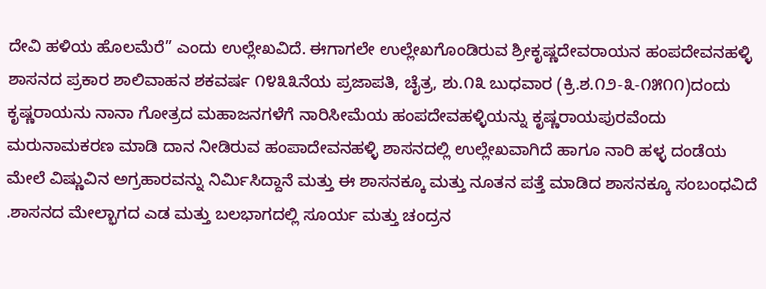ದೇವಿ ಹಳಿಯ ಹೊಲಮೆರೆ” ಎಂದು ಉಲ್ಲೇಖವಿದೆ. ಈಗಾಗಲೇ ಉಲ್ಲೇಖಗೊಂಡಿರುವ ಶ್ರೀಕೃಷ್ಣದೇವರಾಯನ ಹಂಪದೇವನಹಳ್ಳಿ ಶಾಸನದ ಪ್ರಕಾರ ಶಾಲಿವಾಹನ ಶಕವರ್ಷ ೧೪೩೩ನೆಯ ಪ್ರಜಾಪತಿ, ಚೈತ್ರ, ಶು.೧೩ ಬುಧವಾರ (ಕ್ರಿ.ಶ.೧೨-೩-೧೫೧೧)ದಂದು ಕೃಷ್ಣರಾಯನು ನಾನಾ ಗೋತ್ರದ ಮಹಾಜನಗಳೆಗೆ ನಾರಿಸೀಮೆಯ ಹಂಪದೇವಹಳ್ಳಿಯನ್ನು ಕೃಷ್ಣರಾಯಪುರವೆಂದು ಮರುನಾಮಕರಣ ಮಾಡಿ ದಾನ ನೀಡಿರುವ ಹಂಪಾದೇವನಹಳ್ಳಿ ಶಾಸನದಲ್ಲಿ ಉಲ್ಲೇಖವಾಗಿದೆ ಹಾಗೂ ನಾರಿ ಹಳ್ಳ ದಂಡೆಯ ಮೇಲೆ ವಿಷ್ಣುವಿನ ಅಗ್ರಹಾರವನ್ನು ನಿರ್ಮಿಸಿದ್ದಾನೆ ಮತ್ತು ಈ ಶಾಸನಕ್ಕೂ ಮತ್ತು ನೂತನ ಪತ್ತೆ ಮಾಡಿದ ಶಾಸನಕ್ಕೂ ಸಂಬಂಧವಿದೆ .ಶಾಸನದ ಮೇಲ್ಭಾಗದ ಎಡ ಮತ್ತು ಬಲಭಾಗದಲ್ಲಿ ಸೂರ್ಯ ಮತ್ತು ಚಂದ್ರನ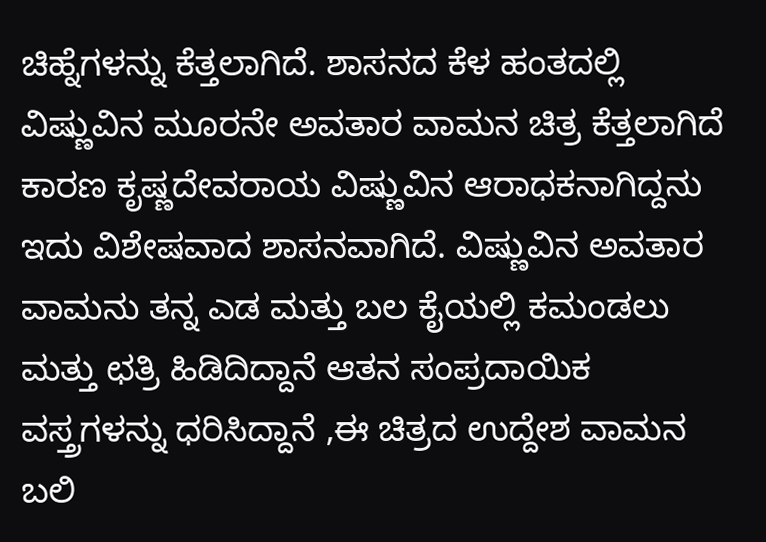ಚಿಹ್ನೆಗಳನ್ನು ಕೆತ್ತಲಾಗಿದೆ. ಶಾಸನದ ಕೆಳ ಹಂತದಲ್ಲಿ ವಿಷ್ಣುವಿನ ಮೂರನೇ ಅವತಾರ ವಾಮನ ಚಿತ್ರ ಕೆತ್ತಲಾಗಿದೆ ಕಾರಣ ಕೃಷ್ಣದೇವರಾಯ ವಿಷ್ಣುವಿನ ಆರಾಧಕನಾಗಿದ್ದನು ಇದು ವಿಶೇಷವಾದ ಶಾಸನವಾಗಿದೆ. ವಿಷ್ಣುವಿನ ಅವತಾರ ವಾಮನು ತನ್ನ ಎಡ ಮತ್ತು ಬಲ ಕೈಯಲ್ಲಿ ಕಮಂಡಲು ಮತ್ತು ಛತ್ರಿ ಹಿಡಿದಿದ್ದಾನೆ ಆತನ ಸಂಪ್ರದಾಯಿಕ ವಸ್ತ್ರಗಳನ್ನು ಧರಿಸಿದ್ದಾನೆ ,ಈ ಚಿತ್ರದ ಉದ್ದೇಶ ವಾಮನ ಬಲಿ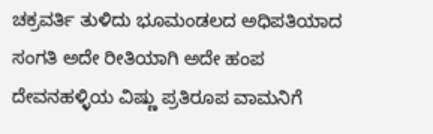ಚಕ್ರವರ್ತಿ ತುಳಿದು ಭೂಮಂಡಲದ ಅಧಿಪತಿಯಾದ ಸಂಗತಿ ಅದೇ ರೀತಿಯಾಗಿ ಅದೇ ಹಂಪ ದೇವನಹಳ್ಳಿಯ ವಿಷ್ಣು ಪ್ರತಿರೂಪ ವಾಮನಿಗೆ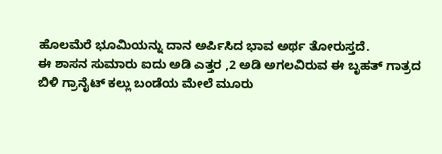ಹೊಲಮೆರೆ ಭೂಮಿಯನ್ನು ದಾನ ಅರ್ಪಿಸಿದ ಭಾವ ಅರ್ಥ ತೋರುಸ್ತದೆ.
ಈ ಶಾಸನ ಸುಮಾರು ಐದು ಅಡಿ ಎತ್ತರ ,2 ಅಡಿ ಅಗಲವಿರುವ ಈ ಬೃಹತ್ ಗಾತ್ರದ ಬಿಳಿ ಗ್ರಾನೈಟ್ ಕಲ್ಲು ಬಂಡೆಯ ಮೇಲೆ ಮೂರು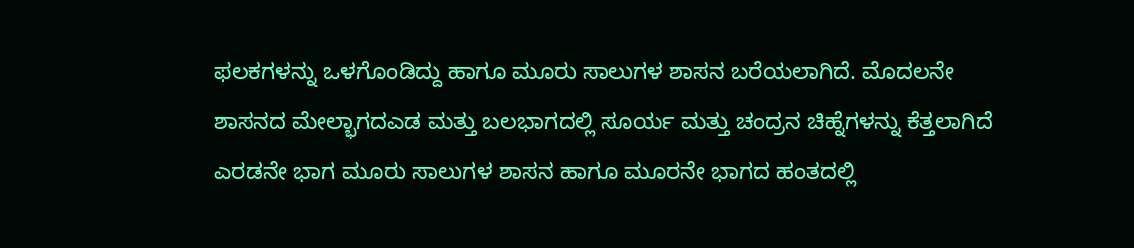ಫಲಕಗಳನ್ನು ಒಳಗೊಂಡಿದ್ದು ಹಾಗೂ ಮೂರು ಸಾಲುಗಳ ಶಾಸನ ಬರೆಯಲಾಗಿದೆ. ಮೊದಲನೇ ಶಾಸನದ ಮೇಲ್ಭಾಗದಎಡ ಮತ್ತು ಬಲಭಾಗದಲ್ಲಿ ಸೂರ್ಯ ಮತ್ತು ಚಂದ್ರನ ಚಿಹ್ನೆಗಳನ್ನು ಕೆತ್ತಲಾಗಿದೆ ಎರಡನೇ ಭಾಗ ಮೂರು ಸಾಲುಗಳ ಶಾಸನ ಹಾಗೂ ಮೂರನೇ ಭಾಗದ ಹಂತದಲ್ಲಿ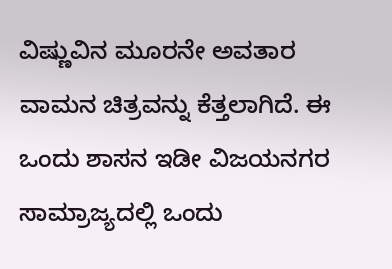ವಿಷ್ಣುವಿನ ಮೂರನೇ ಅವತಾರ ವಾಮನ ಚಿತ್ರವನ್ನು ಕೆತ್ತಲಾಗಿದೆ. ಈ ಒಂದು ಶಾಸನ ಇಡೀ ವಿಜಯನಗರ ಸಾಮ್ರಾಜ್ಯದಲ್ಲಿ ಒಂದು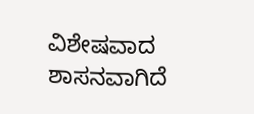ವಿಶೇಷವಾದ ಶಾಸನವಾಗಿದೆ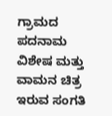ಗ್ರಾಮದ ಪದನಾಮ ವಿಶೇಷ ಮತ್ತು ವಾಮನ ಚಿತ್ರ ಇರುವ ಸಂಗತಿ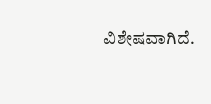ವಿಶೇಷವಾಗಿದೆ.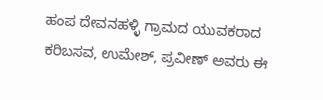ಹಂಪ ದೇವನಹಳ್ಳಿ ಗ್ರಾಮದ ಯುವಕರಾದ ಕರಿಬಸವ, ಉಮೇಶ್, ಪ್ರವೀಣ್ ಅವರು ಈ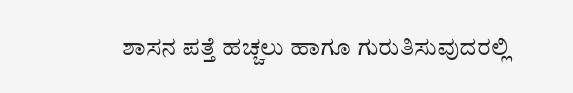ಶಾಸನ ಪತ್ತೆ ಹಚ್ಚಲು ಹಾಗೂ ಗುರುತಿಸುವುದರಲ್ಲಿ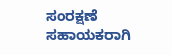ಸಂರಕ್ಷಣೆ ಸಹಾಯಕರಾಗಿ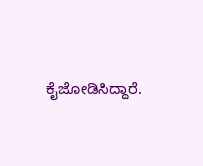ಕೈಜೋಡಿಸಿದ್ದಾರೆ.